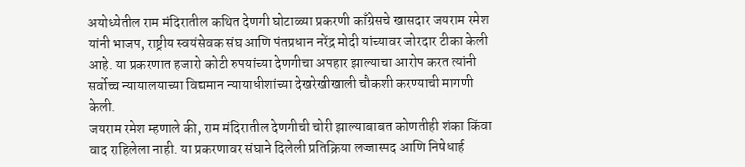अयोध्येतील राम मंदिरातील कथित देणगी घोटाळ्या प्रकरणी काँग्रेसचे खासदार जयराम रमेश यांनी भाजप, राष्ट्रीय स्वयंसेवक संघ आणि पंतप्रधान नरेंद्र मोदी यांच्यावर जोरदार टीका केली आहे. या प्रकरणात हजारो कोटी रुपयांच्या देणगीचा अपहार झाल्याचा आरोप करत त्यांनी सर्वोच्च न्यायालयाच्या विद्यमान न्यायाधीशांच्या देखरेखीखाली चौकशी करण्याची मागणी केली.
जयराम रमेश म्हणाले की, राम मंदिरातील देणगीची चोरी झाल्याबाबत कोणतीही शंका किंवा वाद राहिलेला नाही. या प्रकरणावर संघाने दिलेली प्रतिक्रिया लज्जास्पद आणि निषेधार्ह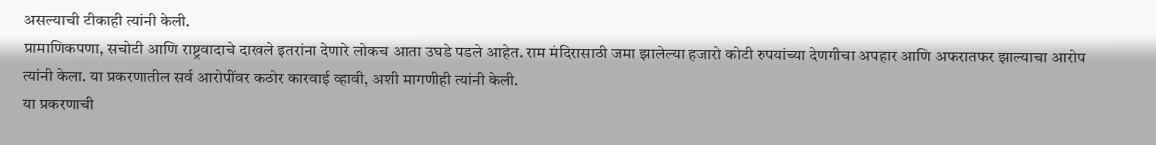असल्याची टीकाही त्यांनी केली.
प्रामाणिकपणा, सचोटी आणि राष्ट्रवादाचे दाखले इतरांना देणारे लोकच आता उघडे पडले आहेत. राम मंदिरासाठी जमा झालेल्या हजारो कोटी रुपयांच्या देणगीचा अपहार आणि अफरातफर झाल्याचा आरोप त्यांनी केला. या प्रकरणातील सर्व आरोपींवर कठोर कारवाई व्हावी, अशी मागणीही त्यांनी केली.
या प्रकरणाची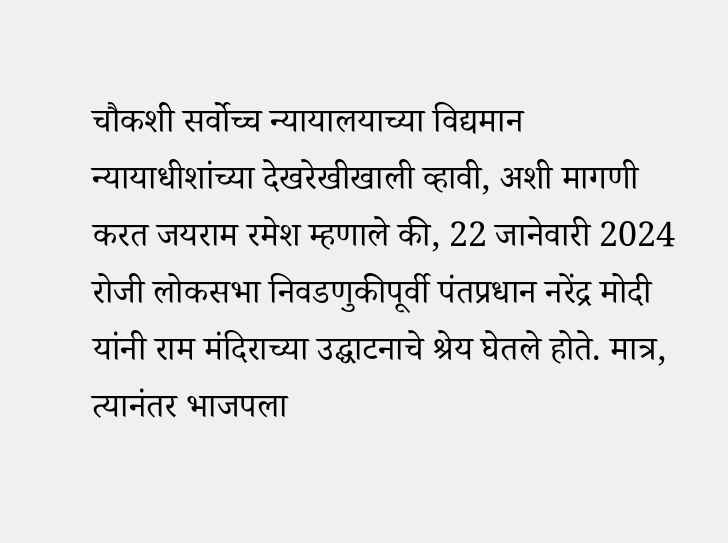चौकशी सर्वोच्च न्यायालयाच्या विद्यमान न्यायाधीशांच्या देखरेखीखाली व्हावी, अशी मागणी करत जयराम रमेश म्हणाले की, 22 जानेवारी 2024 रोजी लोकसभा निवडणुकीपूर्वी पंतप्रधान नरेंद्र मोदी यांनी राम मंदिराच्या उद्घाटनाचे श्रेय घेतले होते. मात्र, त्यानंतर भाजपला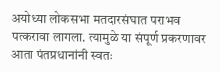अयोध्या लोकसभा मतदारसंघात पराभव पत्करावा लागला. त्यामुळे या संपूर्ण प्रकरणावर आता पंतप्रधानांनी स्वतः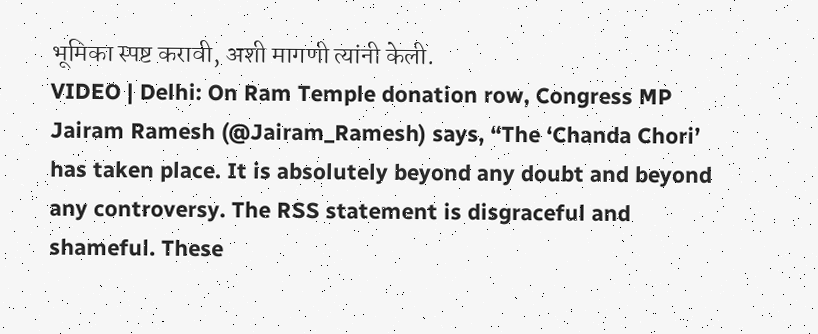भूमिका स्पष्ट करावी, अशी मागणी त्यांनी केली.
VIDEO | Delhi: On Ram Temple donation row, Congress MP Jairam Ramesh (@Jairam_Ramesh) says, “The ‘Chanda Chori’ has taken place. It is absolutely beyond any doubt and beyond any controversy. The RSS statement is disgraceful and shameful. These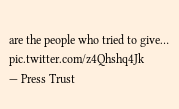are the people who tried to give… pic.twitter.com/z4Qhshq4Jk
— Press Trust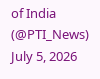of India (@PTI_News) July 5, 2026